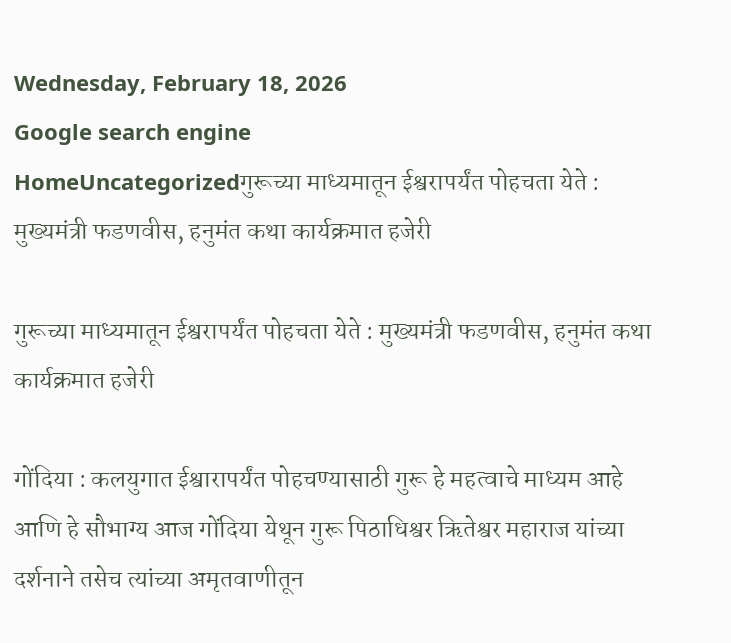Wednesday, February 18, 2026
Google search engine
HomeUncategorizedगुरूच्या माध्यमातून ईश्वरापर्यंत पोहचता येते : मुख्यमंत्री फडणवीस, हनुमंत कथा कार्यक्रमात हजेरी

गुरूच्या माध्यमातून ईश्वरापर्यंत पोहचता येते : मुख्यमंत्री फडणवीस, हनुमंत कथा कार्यक्रमात हजेरी

गोंदिया : कलयुगात ईश्वारापर्यंत पोहचण्यासाठी गुरू हे महत्वाचे माध्यम आहे आणि हे सौभाग्य आज गोंदिया येथून गुरू पिठाधिश्वर ऋितेश्वर महाराज यांच्या दर्शनाने तसेच त्यांच्या अमृतवाणीतून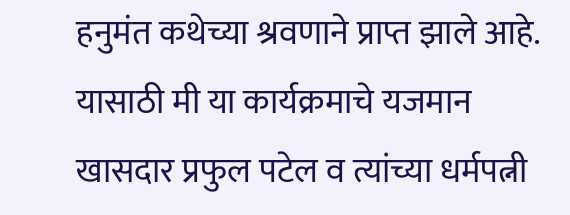हनुमंत कथेच्या श्रवणाने प्राप्त झाले आहे. यासाठी मी या कार्यक्रमाचे यजमान खासदार प्रफुल पटेल व त्यांच्या धर्मपत्नी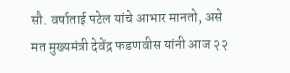सौ. वर्षाताई पटेल यांचे आभार मानतो, असे मत मुख्यमंत्री देवेंद्र फडणवीस यांनी आज २२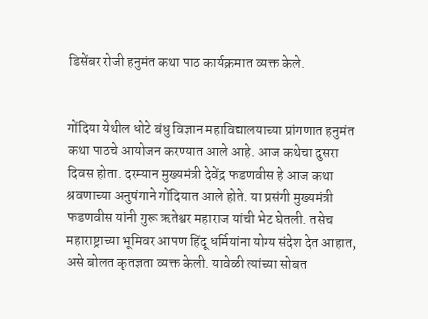डिसेंबर रोजी हनुमंत कथा पाठ कार्यक्रमात व्यक्त केले.


गोंदिया येथील धोटे बंधु विज्ञान महाविद्यालयाच्या प्रांगणात हनुमंत कथा पाठचे आयोजन करण्यात आले आहे. आज कथेचा दुसरा दिवस होता. दरम्यान मुख्यमंत्री देवेंद्र फडणवीस हे आज कथा श्रवणाच्या अनुषंगाने गोंदियात आले होते. या प्रसंगी मुख्यमंत्री फडणवीस यांनी गुरू ऋतेश्वर महाराज यांची भेट घेतली. तसेच महाराष्ट्राच्या भूमिवर आपण हिंदू धर्मियांना योग्य संदेश देत आहात, असे बोलत कृतज्ञता व्यक्त केली. यावेळी त्यांच्या सोबत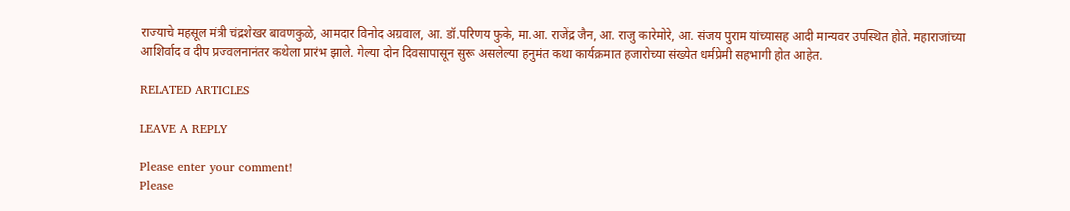राज्याचे महसूल मंत्री चंद्रशेखर बावणकुळे, आमदार विनोद अग्रवाल, आ. डॉ.परिणय फुके, मा.आ. राजेंद्र जैन, आ. राजु कारेमोरे, आ. संजय पुराम यांच्यासह आदी मान्यवर उपस्थित होते. महाराजांच्या आशिर्वाद व दीप प्रज्वलनानंतर कथेला प्रारंभ झाले. गेल्या दोन दिवसापासून सुरू असलेल्या हनुमंत कथा कार्यक्रमात हजारोच्या संख्येत धर्मप्रेमी सहभागी होत आहेत.

RELATED ARTICLES

LEAVE A REPLY

Please enter your comment!
Please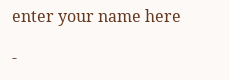enter your name here

-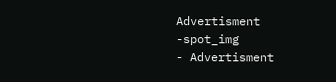Advertisment -spot_img
- Advertisment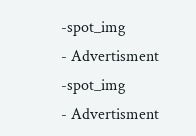-spot_img
- Advertisment -spot_img
- Advertisment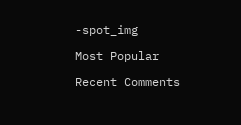-spot_img

Most Popular

Recent Comments